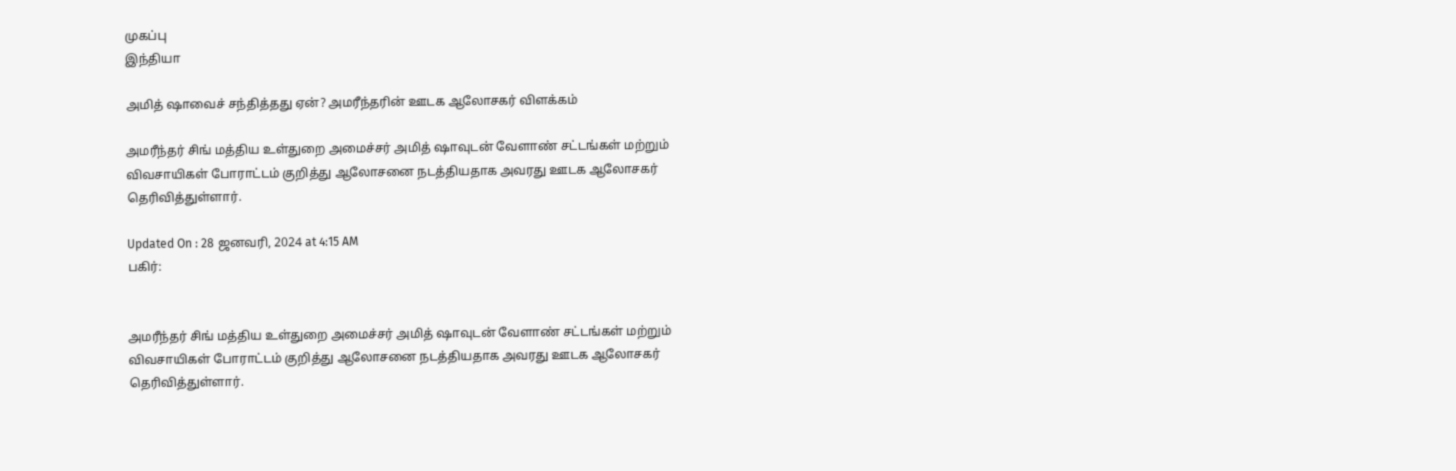முகப்பு
இந்தியா

அமித் ஷாவைச் சந்தித்தது ஏன்? அமரீந்தரின் ஊடக ஆலோசகர் விளக்கம்

அமரீந்தர் சிங் மத்திய உள்துறை அமைச்சர் அமித் ஷாவுடன் வேளாண் சட்டங்கள் மற்றும் விவசாயிகள் போராட்டம் குறித்து ஆலோசனை நடத்தியதாக அவரது ஊடக ஆலோசகர் தெரிவித்துள்ளார்.

Updated On : 28 ஜனவரி, 2024 at 4:15 AM
பகிர்:


அமரீந்தர் சிங் மத்திய உள்துறை அமைச்சர் அமித் ஷாவுடன் வேளாண் சட்டங்கள் மற்றும் விவசாயிகள் போராட்டம் குறித்து ஆலோசனை நடத்தியதாக அவரது ஊடக ஆலோசகர் தெரிவித்துள்ளார்.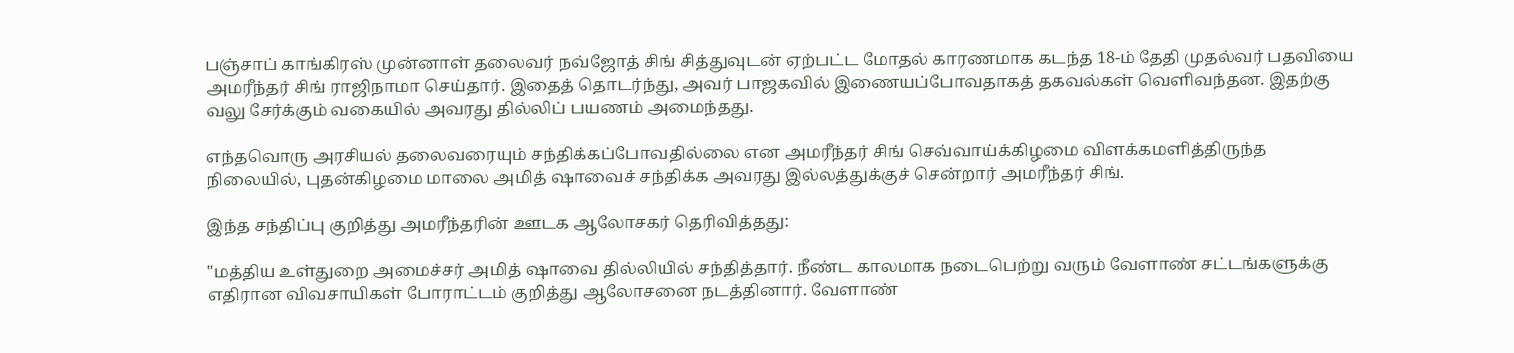பஞ்சாப் காங்கிரஸ் முன்னாள் தலைவர் நவ்ஜோத் சிங் சித்துவுடன் ஏற்பட்ட மோதல் காரணமாக கடந்த 18-ம் தேதி முதல்வர் பதவியை அமரீந்தர் சிங் ராஜிநாமா செய்தார். இதைத் தொடர்ந்து, அவர் பாஜகவில் இணையப்போவதாகத் தகவல்கள் வெளிவந்தன. இதற்கு வலு சேர்க்கும் வகையில் அவரது தில்லிப் பயணம் அமைந்தது.

எந்தவொரு அரசியல் தலைவரையும் சந்திக்கப்போவதில்லை என அமரீந்தர் சிங் செவ்வாய்க்கிழமை விளக்கமளித்திருந்த நிலையில், புதன்கிழமை மாலை அமித் ஷாவைச் சந்திக்க அவரது இல்லத்துக்குச் சென்றார் அமரீந்தர் சிங்.

இந்த சந்திப்பு குறித்து அமரீந்தரின் ஊடக ஆலோசகர் தெரிவித்தது:

"மத்திய உள்துறை அமைச்சர் அமித் ஷாவை தில்லியில் சந்தித்தார். நீண்ட காலமாக நடைபெற்று வரும் வேளாண் சட்டங்களுக்கு எதிரான விவசாயிகள் போராட்டம் குறித்து ஆலோசனை நடத்தினார். வேளாண்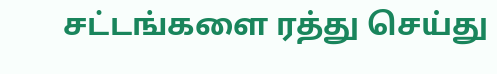சட்டங்களை ரத்து செய்து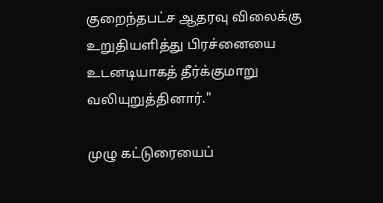குறைந்தபட்ச ஆதரவு விலைக்கு உறுதியளித்து பிரச்னையை உடனடியாகத் தீர்க்குமாறு வலியுறுத்தினார்."

முழு கட்டுரையைப்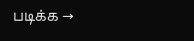படிக்க →